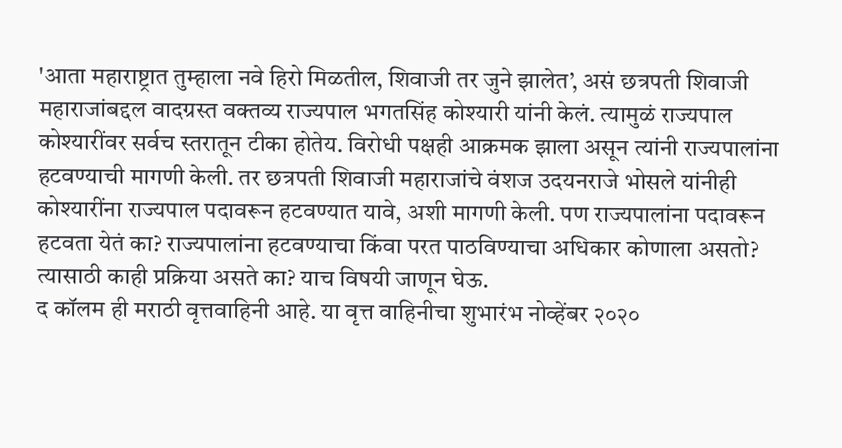'आता महाराष्ट्रात तुम्हाला नवे हिरो मिळतील, शिवाजी तर जुने झालेत’, असं छत्रपती शिवाजी महाराजांबद्दल वादग्रस्त वक्तव्य राज्यपाल भगतसिंह कोश्यारी यांनी केलं. त्यामुळं राज्यपाल कोश्यारींवर सर्वच स्तरातून टीका होतेय. विरोधी पक्षही आक्रमक झाला असून त्यांनी राज्यपालांना हटवण्याची मागणी केली. तर छत्रपती शिवाजी महाराजांचे वंशज उदयनराजे भोसले यांनीही कोश्यारींना राज्यपाल पदावरून हटवण्यात यावे, अशी मागणी केली. पण राज्यपालांना पदावरून हटवता येतं का? राज्यपालांना हटवण्याचा किंवा परत पाठविण्याचा अधिकार कोणाला असतो? त्यासाठी काही प्रक्रिया असते का? याच विषयी जाणून घेऊ.
द कॉलम ही मराठी वृत्तवाहिनी आहे. या वृत्त वाहिनीचा शुभारंभ नोव्हेंबर २०२०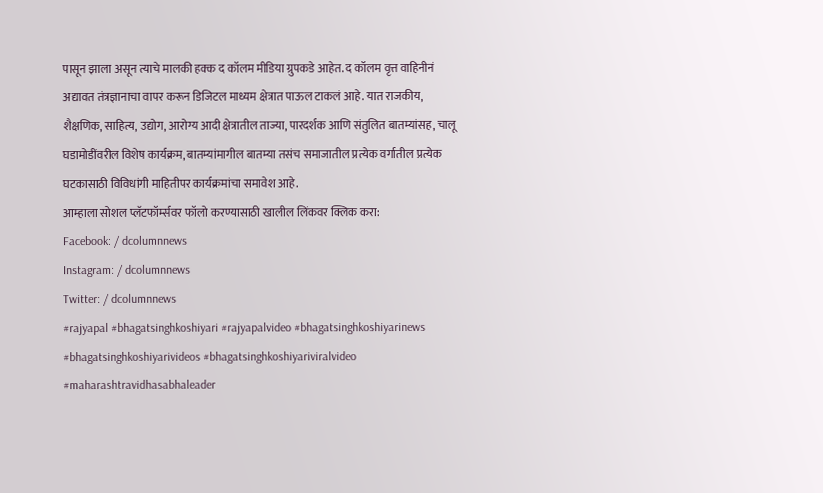पासून झाला असून त्याचे मालकी हक्क द कॉलम मीडिया ग्रुपकडे आहेत. द कॉलम वृत्त वाहिनीनं अद्यावत तंत्रज्ञानाचा वापर करून डिजिटल माध्यम क्षेत्रात पाऊल टाकलं आहे. यात राजकीय, शैक्षणिक, साहित्य, उद्योग, आरोग्य आदी क्षेत्रातील ताज्या, पारदर्शक आणि संतुलित बातम्यांसह, चालू घडामोडींवरील विशेष कार्यक्रम, बातम्यांमागील बातम्या तसंच समाजातील प्रत्येक वर्गातील प्रत्येक घटकासाठी विविधांगी माहितीपर कार्यक्रमांचा समावेश आहे.
आम्हाला सोशल प्लॅटफॉर्म्सवर फॉलो करण्यासाठी खालील लिंकवर क्लिक करा:
Facebook: / dcolumnnews
Instagram: / dcolumnnews
Twitter: / dcolumnnews
#rajyapal #bhagatsinghkoshiyari #rajyapalvideo #bhagatsinghkoshiyarinews #bhagatsinghkoshiyarivideos #bhagatsinghkoshiyariviralvideo #maharashtravidhasabhaleader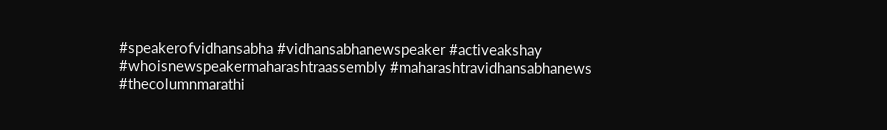#speakerofvidhansabha #vidhansabhanewspeaker #activeakshay #whoisnewspeakermaharashtraassembly #maharashtravidhansabhanews #thecolumnmarathi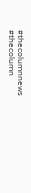#thecolumnnews #thecolumn